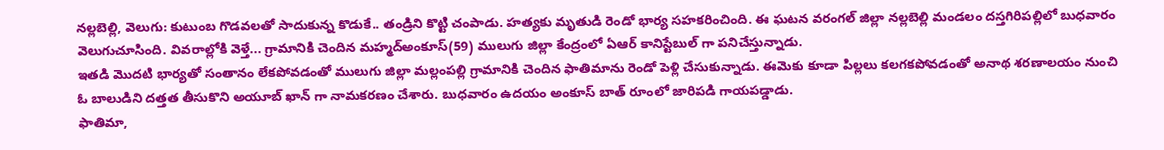నల్లబెల్లి, వెలుగు: కుటుంబ గొడవలతో సాదుకున్న కొడుకే.. తండ్రిని కొట్టి చంపాడు. హత్యకు మృతుడి రెండో భార్య సహకరించింది. ఈ ఘటన వరంగల్ జిల్లా నల్లబెల్లి మండలం దస్తగిరిపల్లిలో బుధవారం వెలుగుచూసింది. వివరాల్లోకి వెళ్తే... గ్రామానికి చెందిన మహ్మద్అంకూస్(59) ములుగు జిల్లా కేంద్రంలో ఏఆర్ కానిస్టేబుల్ గా పనిచేస్తున్నాడు.
ఇతడి మొదటి భార్యతో సంతానం లేకపోవడంతో ములుగు జిల్లా మల్లంపల్లి గ్రామానికి చెందిన ఫాతిమాను రెండో పెళ్లి చేసుకున్నాడు. ఈమెకు కూడా పిల్లలు కలగకపోవడంతో అనాథ శరణాలయం నుంచి ఓ బాలుడిని దత్తత తీసుకొని అయూబ్ ఖాన్ గా నామకరణం చేశారు. బుధవారం ఉదయం అంకూస్ బాత్ రూంలో జారిపడి గాయపడ్డాడు.
ఫాతిమా,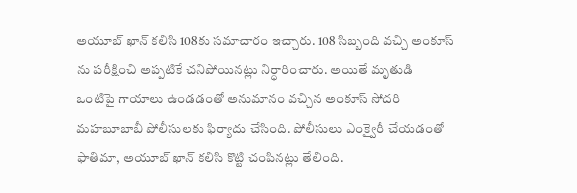అయూబ్ ఖాన్ కలిసి 108కు సమాచారం ఇచ్చారు. 108 సిబ్బంది వచ్చి అంకూస్ ను పరీక్షించి అప్పటికే చనిపోయినట్లు నిర్ధారించారు. అయితే మృతుడి ఒంటిపై గాయాలు ఉండడంతో అనుమానం వచ్చిన అంకూస్ సోదరి మహబూబాబీ పోలీసులకు ఫిర్యాదు చేసింది. పోలీసులు ఎంక్వైరీ చేయడంతో ఫాతిమా, అయూబ్ ఖాన్ కలిసి కొట్టి చంపినట్లు తేలింది.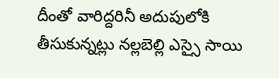దీంతో వారిద్దరినీ అదుపులోకి తీసుకున్నట్లు నల్లబెల్లి ఎస్సై సాయి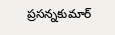ప్రసన్నకుమార్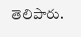తెలిపారు.